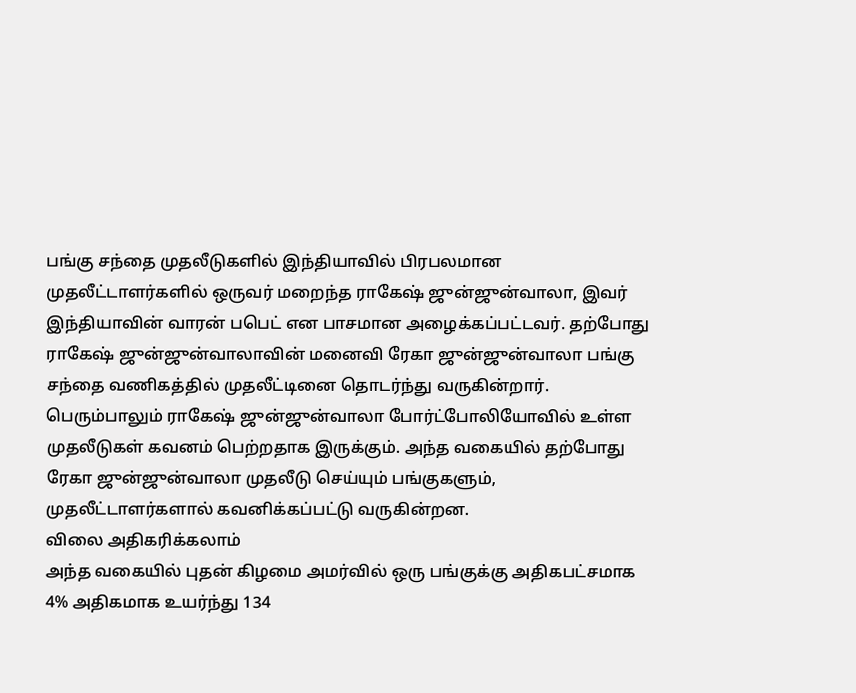பங்கு சந்தை முதலீடுகளில் இந்தியாவில் பிரபலமான முதலீட்டாளர்களில் ஒருவர் மறைந்த ராகேஷ் ஜுன்ஜுன்வாலா, இவர் இந்தியாவின் வாரன் பபெட் என பாசமான அழைக்கப்பட்டவர். தற்போது ராகேஷ் ஜுன்ஜுன்வாலாவின் மனைவி ரேகா ஜுன்ஜுன்வாலா பங்கு சந்தை வணிகத்தில் முதலீட்டினை தொடர்ந்து வருகின்றார்.
பெரும்பாலும் ராகேஷ் ஜுன்ஜுன்வாலா போர்ட்போலியோவில் உள்ள முதலீடுகள் கவனம் பெற்றதாக இருக்கும். அந்த வகையில் தற்போது ரேகா ஜுன்ஜுன்வாலா முதலீடு செய்யும் பங்குகளும், முதலீட்டாளர்களால் கவனிக்கப்பட்டு வருகின்றன.
விலை அதிகரிக்கலாம்
அந்த வகையில் புதன் கிழமை அமர்வில் ஒரு பங்குக்கு அதிகபட்சமாக 4% அதிகமாக உயர்ந்து 134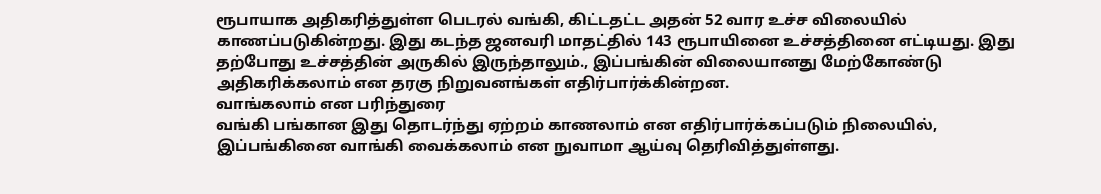ரூபாயாக அதிகரித்துள்ள பெடரல் வங்கி, கிட்டதட்ட அதன் 52 வார உச்ச விலையில் காணப்படுகின்றது. இது கடந்த ஜனவரி மாதட்தில் 143 ரூபாயினை உச்சத்தினை எட்டியது. இது தற்போது உச்சத்தின் அருகில் இருந்தாலும்., இப்பங்கின் விலையானது மேற்கோண்டு அதிகரிக்கலாம் என தரகு நிறுவனங்கள் எதிர்பார்க்கின்றன.
வாங்கலாம் என பரிந்துரை
வங்கி பங்கான இது தொடர்ந்து ஏற்றம் காணலாம் என எதிர்பார்க்கப்படும் நிலையில், இப்பங்கினை வாங்கி வைக்கலாம் என நுவாமா ஆய்வு தெரிவித்துள்ளது.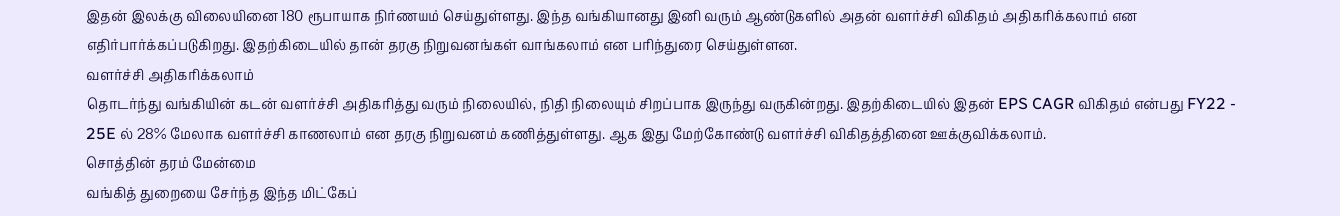இதன் இலக்கு விலையினை 180 ரூபாயாக நிர்ணயம் செய்துள்ளது. இந்த வங்கியானது இனி வரும் ஆண்டுகளில் அதன் வளர்ச்சி விகிதம் அதிகரிக்கலாம் என எதிர்பார்க்கப்படுகிறது. இதற்கிடையில் தான் தரகு நிறுவனங்கள் வாங்கலாம் என பரிந்துரை செய்துள்ளன.
வளர்ச்சி அதிகரிக்கலாம்
தொடர்ந்து வங்கியின் கடன் வளர்ச்சி அதிகரித்து வரும் நிலையில், நிதி நிலையும் சிறப்பாக இருந்து வருகின்றது. இதற்கிடையில் இதன் EPS CAGR விகிதம் என்பது FY22 - 25E ல் 28% மேலாக வளர்ச்சி காணலாம் என தரகு நிறுவனம் கணித்துள்ளது. ஆக இது மேற்கோண்டு வளர்ச்சி விகிதத்தினை ஊக்குவிக்கலாம்.
சொத்தின் தரம் மேன்மை
வங்கித் துறையை சேர்ந்த இந்த மிட்கேப்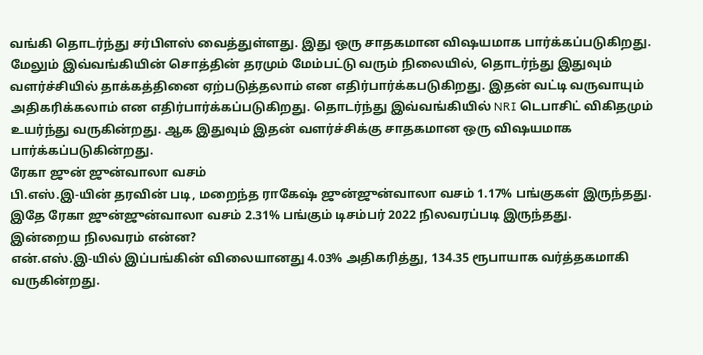வங்கி தொடர்ந்து சர்பிளஸ் வைத்துள்ளது. இது ஒரு சாதகமான விஷயமாக பார்க்கப்படுகிறது. மேலும் இவ்வங்கியின் சொத்தின் தரமும் மேம்பட்டு வரும் நிலையில், தொடர்ந்து இதுவும் வளர்ச்சியில் தாக்கத்தினை ஏற்படுத்தலாம் என எதிர்பார்க்கபடுகிறது. இதன் வட்டி வருவாயும் அதிகரிக்கலாம் என எதிர்பார்க்கப்படுகிறது. தொடர்ந்து இவ்வங்கியில் NRI டெபாசிட் விகிதமும் உயர்ந்து வருகின்றது. ஆக இதுவும் இதன் வளர்ச்சிக்கு சாதகமான ஒரு விஷயமாக பார்க்கப்படுகின்றது.
ரேகா ஜுன் ஜுன்வாலா வசம்
பி.எஸ்.இ-யின் தரவின் படி, மறைந்த ராகேஷ் ஜுன்ஜுன்வாலா வசம் 1.17% பங்குகள் இருந்தது. இதே ரேகா ஜுன்ஜுன்வாலா வசம் 2.31% பங்கும் டிசம்பர் 2022 நிலவரப்படி இருந்தது.
இன்றைய நிலவரம் என்ன?
என்.எஸ்.இ-யில் இப்பங்கின் விலையானது 4.03% அதிகரித்து, 134.35 ரூபாயாக வர்த்தகமாகி வருகின்றது.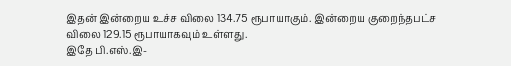இதன் இன்றைய உச்ச விலை 134.75 ரூபாயாகும். இன்றைய குறைந்தபட்ச விலை 129.15 ரூபாயாகவும் உள்ளது.
இதே பி.எஸ்.இ-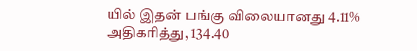யில் இதன் பங்கு விலையானது 4.11% அதிகரித்து, 134.40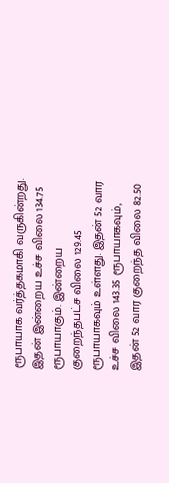ரூபாயாக வர்த்தகமாகி வருகின்றது. இதன் இன்றைய உச்ச விலை 134.75 ரூபாயாகும். இன்றைய குறைந்தபட்ச விலை 129.45 ரூபாயாகவும் உள்ளது. இதன் 52 வார உச்ச விலை 143.35 ரூபாயாகவும், இதன் 52 வார குறைந்த விலை 82.50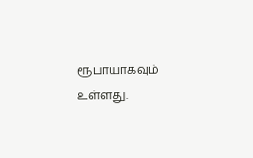ரூபாயாகவும் உள்ளது.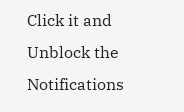Click it and Unblock the Notifications